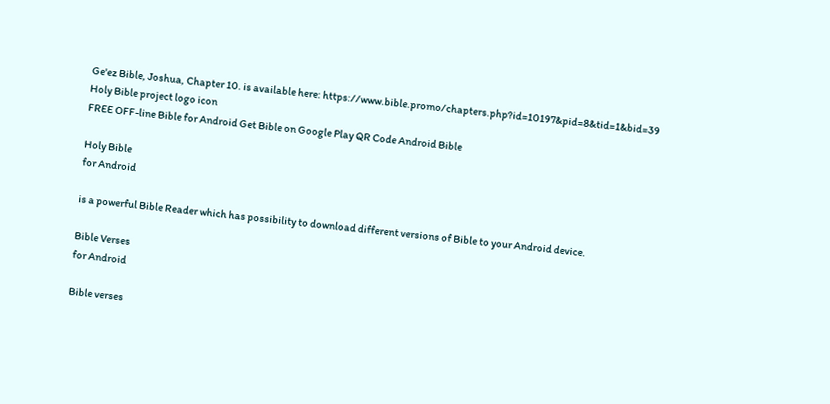Ge'ez Bible, Joshua, Chapter 10. is available here: https://www.bible.promo/chapters.php?id=10197&pid=8&tid=1&bid=39
Holy Bible project logo icon
FREE OFF-line Bible for Android Get Bible on Google Play QR Code Android Bible

Holy Bible
for Android

is a powerful Bible Reader which has possibility to download different versions of Bible to your Android device.

Bible Verses
for Android

Bible verses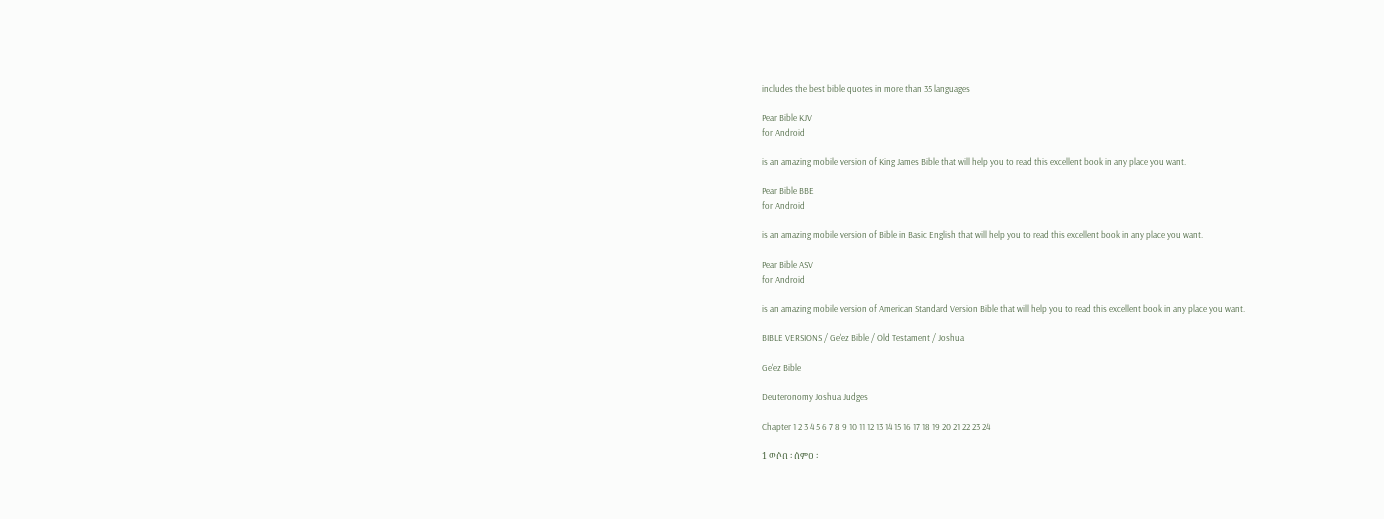includes the best bible quotes in more than 35 languages

Pear Bible KJV
for Android

is an amazing mobile version of King James Bible that will help you to read this excellent book in any place you want.

Pear Bible BBE
for Android

is an amazing mobile version of Bible in Basic English that will help you to read this excellent book in any place you want.

Pear Bible ASV
for Android

is an amazing mobile version of American Standard Version Bible that will help you to read this excellent book in any place you want.

BIBLE VERSIONS / Ge'ez Bible / Old Testament / Joshua

Ge'ez Bible

Deuteronomy Joshua Judges

Chapter 1 2 3 4 5 6 7 8 9 10 11 12 13 14 15 16 17 18 19 20 21 22 23 24

1 ወሶበ ፡ ሰምዐ ፡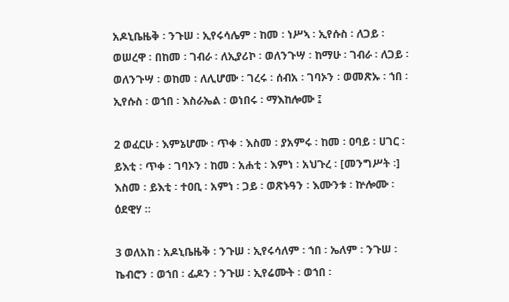አዶኒቤዜቅ ፡ ንጉሠ ፡ ኢየሩሳሌም ፡ ከመ ፡ ነሥኣ ፡ ኢየሱስ ፡ ለጋይ ፡ ወሠረዋ ፡ በከመ ፡ ገብራ ፡ ለኢያሪኮ ፡ ወለንጉሣ ፡ ከማሁ ፡ ገብራ ፡ ለጋይ ፡ ወለንጉሣ ፡ ወከመ ፡ ለሊሆሙ ፡ ገረሩ ፡ ሰብአ ፡ ገባኦን ፡ ወመጽኡ ፡ ኀበ ፡ ኢየሱስ ፡ ወኀበ ፡ እስራኤል ፡ ወነበሩ ፡ ማእከሎሙ ፤

2 ወፈርሁ ፡ እምኔሆሙ ፡ ጥቀ ፡ እስመ ፡ ያአምሩ ፡ ከመ ፡ ዐባይ ፡ ሀገር ፡ ይእቲ ፡ ጥቀ ፡ ገባኦን ፡ ከመ ፡ አሐቲ ፡ እምነ ፡ አህጉረ ፡ [መንግሥት ፡] እስመ ፡ ይእቲ ፡ ተዐቢ ፡ አምነ ፡ ጋይ ፡ ወጽኑዓን ፡ እሙንቱ ፡ ኵሎሙ ፡ ዕደዊሃ ።

3 ወለአከ ፡ አዶኒቤዜቅ ፡ ንጉሠ ፡ ኢየሩሳለም ፡ ኀበ ፡ ኤለም ፡ ንጉሠ ፡ ኬብሮን ፡ ወኀበ ፡ ፊዶን ፡ ንጉሠ ፡ ኢየሬሙት ፡ ወኀበ ፡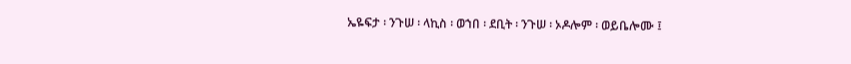ኤዬፍታ ፡ ንጉሠ ፡ ላኪስ ፡ ወኀበ ፡ ደቢት ፡ ንጉሠ ፡ ኦዶሎም ፡ ወይቤሎሙ ፤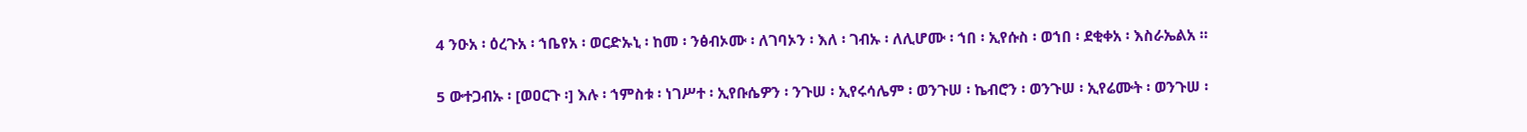4 ንዑአ ፡ ዕረጉአ ፡ ኀቤየአ ፡ ወርድኡኒ ፡ ከመ ፡ ንፅብኦሙ ፡ ለገባኦን ፡ እለ ፡ ገብኡ ፡ ለሊሆሙ ፡ ኀበ ፡ ኢየሱስ ፡ ወኀበ ፡ ደቂቀአ ፡ እስራኤልአ ።

5 ውተጋብኡ ፡ [ወዐርጉ ፡] እሉ ፡ ኀምስቱ ፡ ነገሥተ ፡ ኢየቡሴዎን ፡ ንጉሠ ፡ ኢየሩሳሌም ፡ ወንጉሠ ፡ ኬብሮን ፡ ወንጉሠ ፡ ኢየሬሙት ፡ ወንጉሠ ፡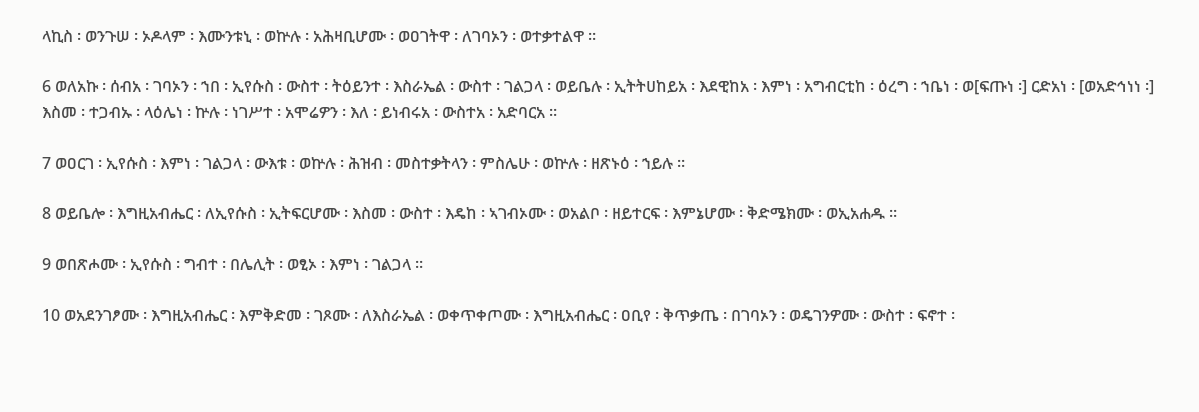ላኪስ ፡ ወንጉሠ ፡ ኦዶላም ፡ እሙንቱኒ ፡ ወኵሉ ፡ አሕዛቢሆሙ ፡ ወዐገትዋ ፡ ለገባኦን ፡ ወተቃተልዋ ።

6 ወለአኩ ፡ ሰብአ ፡ ገባኦን ፡ ኀበ ፡ ኢየሱስ ፡ ውስተ ፡ ትዕይንተ ፡ እስራኤል ፡ ውስተ ፡ ገልጋላ ፡ ወይቤሉ ፡ ኢትትሀከይአ ፡ እደዊከአ ፡ እምነ ፡ አግብርቲከ ፡ ዕረግ ፡ ኀቤነ ፡ ወ[ፍጡነ ፡] ርድአነ ፡ [ወአድኅነነ ፡] እስመ ፡ ተጋብኡ ፡ ላዕሌነ ፡ ኵሉ ፡ ነገሥተ ፡ አሞሬዎን ፡ እለ ፡ ይነብሩአ ፡ ውስተአ ፡ አድባርአ ።

7 ወዐርገ ፡ ኢየሱስ ፡ እምነ ፡ ገልጋላ ፡ ውእቱ ፡ ወኵሉ ፡ ሕዝብ ፡ መስተቃትላን ፡ ምስሌሁ ፡ ወኵሉ ፡ ዘጽኑዕ ፡ ኀይሉ ።

8 ወይቤሎ ፡ እግዚአብሔር ፡ ለኢየሱስ ፡ ኢትፍርሆሙ ፡ እስመ ፡ ውስተ ፡ እዴከ ፡ ኣገብኦሙ ፡ ወአልቦ ፡ ዘይተርፍ ፡ እምኔሆሙ ፡ ቅድሜክሙ ፡ ወኢአሐዱ ።

9 ወበጽሖሙ ፡ ኢየሱስ ፡ ግብተ ፡ በሌሊት ፡ ወፂኦ ፡ እምነ ፡ ገልጋላ ።

10 ወአደንገፆሙ ፡ እግዚአብሔር ፡ እምቅድመ ፡ ገጾሙ ፡ ለእስራኤል ፡ ወቀጥቀጦሙ ፡ እግዚአብሔር ፡ ዐቢየ ፡ ቅጥቃጤ ፡ በገባኦን ፡ ወዴገንዎሙ ፡ ውስተ ፡ ፍኖተ ፡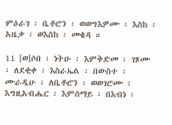ምዕራገ ፡ ቤቶሮን ፡ ወወግእዎሙ ፡ እስከ ፡ አዜቃ ፡ ወእስከ ፡ መቄዳ ።

11 [ወ]ሶበ ፡ ነትዑ ፡ እምቅድመ ፡ ገጾሙ ፡ ለደቂቀ ፡ እስራኤል ፡ በውስተ ፡ ሙራዲሁ ፡ ለቤቶሮን ፡ ወወገሮሙ ፡ እግዚአብሔር ፡ እምሰማይ ፡ በእብነ ፡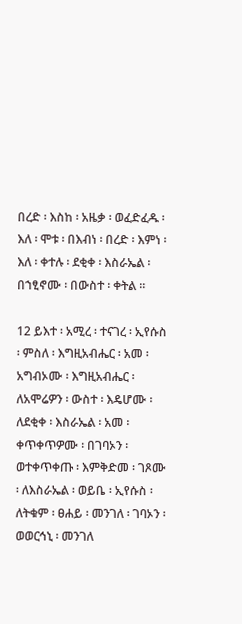በረድ ፡ እስከ ፡ አዜቃ ፡ ወፈድፈዱ ፡ እለ ፡ ሞቱ ፡ በእብነ ፡ በረድ ፡ እምነ ፡ እለ ፡ ቀተሉ ፡ ደቂቀ ፡ እስራኤል ፡ በኀፂኖሙ ፡ በውስተ ፡ ቀትል ።

12 ይእተ ፡ አሚረ ፡ ተናገረ ፡ ኢየሱስ ፡ ምስለ ፡ እግዚአብሔር ፡ አመ ፡ አግብኦሙ ፡ እግዚአብሔር ፡ ለአሞሬዎን ፡ ውስተ ፡ እዴሆሙ ፡ ለደቂቀ ፡ እስራኤል ፡ አመ ፡ ቀጥቀጥዎሙ ፡ በገባኦን ፡ ወተቀጥቀጡ ፡ እምቅድመ ፡ ገጾሙ ፡ ለእስራኤል ፡ ወይቤ ፡ ኢየሱስ ፡ ለትቁም ፡ ፀሐይ ፡ መንገለ ፡ ገባኦን ፡ ወወርኅኒ ፡ መንገለ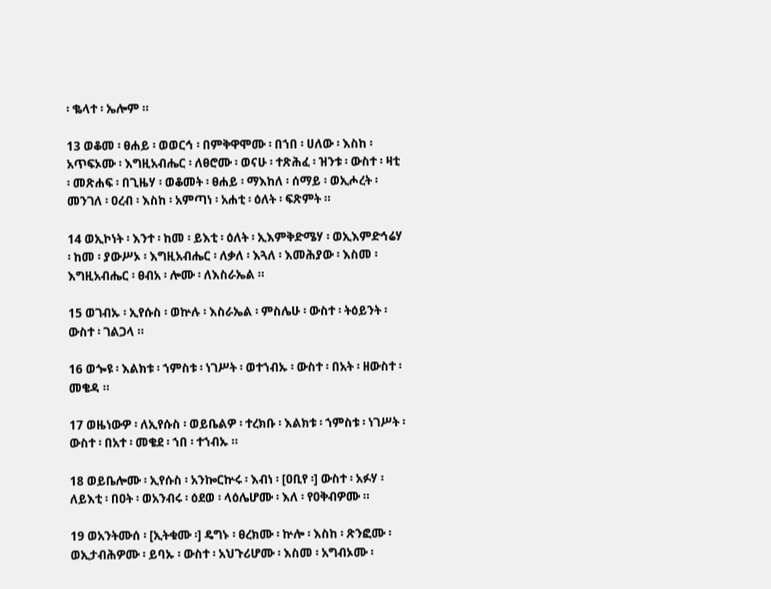፡ ቈላተ ፡ ኤሎም ።

13 ወቆመ ፡ ፀሐይ ፡ ወወርኅ ፡ በምቅዋሞሙ ፡ በኀበ ፡ ሀለው ፡ እስከ ፡ አጥፍኦሙ ፡ እግዚአብሔር ፡ ለፀሮሙ ፡ ወናሁ ፡ ተጽሕፈ ፡ ዝንቱ ፡ ውስተ ፡ ዛቲ ፡ መጽሐፍ ፡ በጊዜሃ ፡ ወቆመት ፡ ፀሐይ ፡ ማእከለ ፡ ሰማይ ፡ ወኢሖረት ፡ መንገለ ፡ ዐረብ ፡ እስከ ፡ አምጣነ ፡ አሐቲ ፡ ዕለት ፡ ፍጽምት ።

14 ወኢኮነት ፡ እንተ ፡ ከመ ፡ ይእቲ ፡ ዕለት ፡ ኢእምቅድሜሃ ፡ ወኢእምድኅሬሃ ፡ ከመ ፡ ያውሥኦ ፡ እግዚአብሔር ፡ ለቃለ ፡ እጓለ ፡ እመሕያው ፡ እስመ ፡ እግዚአብሔር ፡ ፀብአ ፡ ሎሙ ፡ ለእስራኤል ።

15 ወገብኡ ፡ ኢየሱስ ፡ ወኵሉ ፡ እስራኤል ፡ ምስሌሁ ፡ ውስተ ፡ ትዕይንት ፡ ውስተ ፡ ገልጋላ ።

16 ወጐዩ ፡ እልክቱ ፡ ኀምስቱ ፡ ነገሥት ፡ ወተኀብኡ ፡ ውስተ ፡ በአት ፡ ዘውስተ ፡ መቄዳ ።

17 ወዜነውዎ ፡ ለኢየሱስ ፡ ወይቤልዎ ፡ ተረክቡ ፡ እልክቱ ፡ ኀምስቱ ፡ ነገሥት ፡ ውስተ ፡ በአተ ፡ መቄደ ፡ ኀበ ፡ ተኀብኡ ።

18 ወይቤሎሙ ፡ ኢየሱስ ፡ አንኰርኵሩ ፡ እብነ ፡ [ዐቢየ ፡] ውስተ ፡ አፉሃ ፡ ለይእቲ ፡ በዐት ፡ ወአንብሩ ፡ ዕደወ ፡ ላዕሌሆሙ ፡ እለ ፡ የዐቅብዎሙ ።

19 ወአንትሙሰ ፡ [ኢትቁሙ ፡] ዴግኑ ፡ ፀረክሙ ፡ ኵሎ ፡ እስከ ፡ ጽንፎሙ ፡ ወኢታብሕዎሙ ፡ ይባኡ ፡ ውስተ ፡ አህጉሪሆሙ ፡ እስመ ፡ አግብኦሙ ፡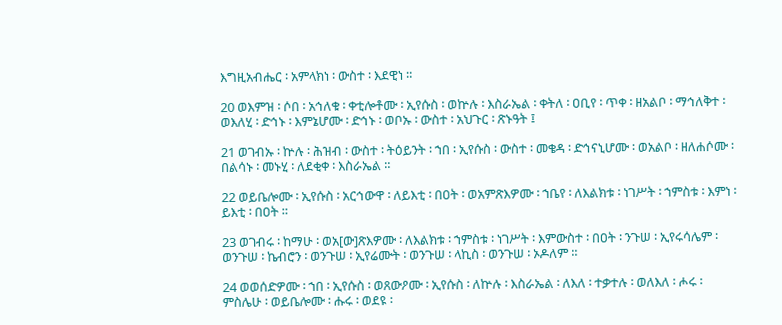እግዚአብሔር ፡ አምላክነ ፡ ውስተ ፡ እደዊነ ።

20 ወእምዝ ፡ ሶበ ፡ አኅለቁ ፡ ቀቲሎቶሙ ፡ ኢየሱስ ፡ ወኵሉ ፡ እስራኤል ፡ ቀትለ ፡ ዐቢየ ፡ ጥቀ ፡ ዘአልቦ ፡ ማኅለቅተ ፡ ወእለሂ ፡ ድኅኑ ፡ እምኔሆሙ ፡ ድኅኑ ፡ ወቦኡ ፡ ውስተ ፡ አህጉር ፡ ጽኑዓት ፤

21 ወገብኡ ፡ ኵሉ ፡ ሕዝብ ፡ ውስተ ፡ ትዕይንት ፡ ኀበ ፡ ኢየሱስ ፡ ውስተ ፡ መቄዳ ፡ ድኅናኒሆሙ ፡ ወአልቦ ፡ ዘለሐሶሙ ፡ በልሳኑ ፡ መኑሂ ፡ ለደቂቀ ፡ እስራኤል ።

22 ወይቤሎሙ ፡ ኢየሱስ ፡ አርኅውዋ ፡ ለይእቲ ፡ በዐት ፡ ወአምጽእዎሙ ፡ ኀቤየ ፡ ለእልክቱ ፡ ነገሥት ፡ ኀምስቱ ፡ እምነ ፡ ይእቲ ፡ በዐት ።

23 ወገብሩ ፡ ከማሁ ፡ ወአ[ው]ጽእዎሙ ፡ ለእልክቱ ፡ ኀምስቱ ፡ ነገሥት ፡ እምውስተ ፡ በዐት ፡ ንጉሠ ፡ ኢየሩሳሌም ፡ ወንጉሠ ፡ ኬብሮን ፡ ወንጉሠ ፡ ኢየሬሙት ፡ ወንጉሠ ፡ ላኪስ ፡ ወንጉሠ ፡ ኦዶለም ።

24 ወወሰድዎሙ ፡ ኀበ ፡ ኢየሱስ ፡ ወጸውዖሙ ፡ ኢየሱስ ፡ ለኵሉ ፡ እስራኤል ፡ ለእለ ፡ ተቃተሉ ፡ ወለእለ ፡ ሖሩ ፡ ምስሌሁ ፡ ወይቤሎሙ ፡ ሑሩ ፡ ወደዩ ፡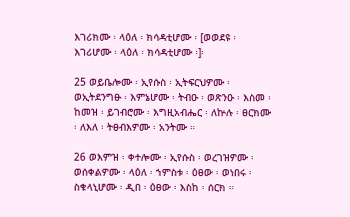እገሪክሙ ፡ ላዕለ ፡ ክሳዳቲሆሙ ፡ [ወወደዩ ፡ እገሪሆሙ ፡ ላዕለ ፡ ክሳዳቲሆሙ ፡]፡

25 ወይቤሎሙ ፡ ኢየሱስ ፡ ኢትፍርህዎሙ ፡ ወኢትደንግፁ ፡ እምኔሆሙ ፡ ትብዑ ፡ ወጽንዑ ፡ እስመ ፡ ከመዝ ፡ ይገብሮሙ ፡ እግዚአብሔር ፡ ለኵሉ ፡ ፀርክሙ ፡ ለእለ ፡ ትፀብእዎሙ ፡ አንትሙ ።

26 ወእምዝ ፡ ቀተሎሙ ፡ ኢየሱስ ፡ ወረገዝዎሙ ፡ ወሰቀልዎሙ ፡ ላዕለ ፡ ኀምስቱ ፡ ዕፀው ፡ ወነበሩ ፡ ስቁላኒሆሙ ፡ ዲበ ፡ ዕፀው ፡ እስከ ፡ ሰርክ ።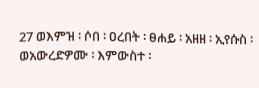27 ወእምዝ ፡ ሶበ ፡ ዐረበት ፡ ፀሐይ ፡ አዘዘ ፡ ኢየሱስ ፡ ወአውረድዎሙ ፡ እምውስተ ፡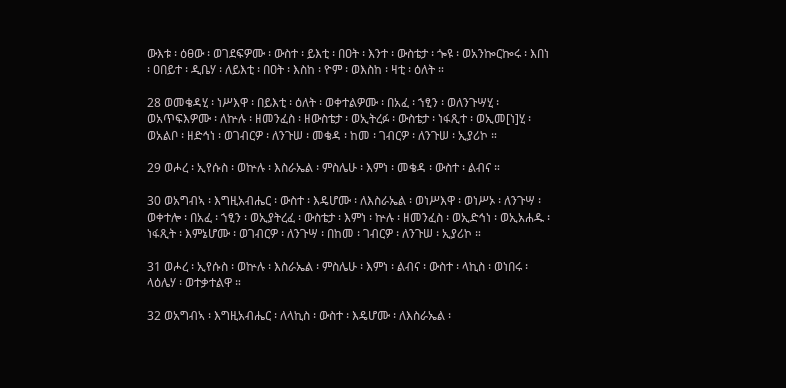ውእቱ ፡ ዕፀው ፡ ወገደፍዎሙ ፡ ውስተ ፡ ይእቲ ፡ በዐት ፡ እንተ ፡ ውስቴታ ፡ ጐዩ ፡ ወአንኰርኰሩ ፡ እበነ ፡ ዐበይተ ፡ ዲቤሃ ፡ ለይእቲ ፡ በዐት ፡ እስከ ፡ ዮም ፡ ወእስከ ፡ ዛቲ ፡ ዕለት ።

28 ወመቄዳሂ ፡ ነሥእዋ ፡ በይእቲ ፡ ዕለት ፡ ወቀተልዎሙ ፡ በአፈ ፡ ኀፂን ፡ ወለንጉሣሂ ፡ ወአጥፍእዎሙ ፡ ለኵሉ ፡ ዘመንፈስ ፡ ዘውስቴታ ፡ ወኢትረፉ ፡ ውስቴታ ፡ ነፋጺተ ፡ ወኢመ[ነ]ሂ ፡ ወአልቦ ፡ ዘድኅነ ፡ ወገብርዎ ፡ ለንጉሠ ፡ መቄዳ ፡ ከመ ፡ ገብርዎ ፡ ለንጉሠ ፡ ኢያሪኮ ።

29 ወሖረ ፡ ኢየሱስ ፡ ወኵሉ ፡ እስራኤል ፡ ምስሌሁ ፡ እምነ ፡ መቄዳ ፡ ውስተ ፡ ልብና ።

30 ወአግብኣ ፡ እግዚአብሔር ፡ ውስተ ፡ እዴሆሙ ፡ ለእስራኤል ፡ ወነሥእዋ ፡ ወነሥኦ ፡ ለንጉሣ ፡ ወቀተሎ ፡ በአፈ ፡ ኀፂን ፡ ወኢያትረፈ ፡ ውስቴታ ፡ እምነ ፡ ኵሉ ፡ ዘመንፈስ ፡ ወኢድኅነ ፡ ወኢአሐዱ ፡ ነፋጺት ፡ እምኔሆሙ ፡ ወገብርዎ ፡ ለንጉሣ ፡ በከመ ፡ ገብርዎ ፡ ለንጉሠ ፡ ኢያሪኮ ።

31 ወሖረ ፡ ኢየሱስ ፡ ወኵሉ ፡ እስራኤል ፡ ምስሌሁ ፡ እምነ ፡ ልብና ፡ ውስተ ፡ ላኪስ ፡ ወነበሩ ፡ ላዕሌሃ ፡ ወተቃተልዋ ።

32 ወአግብኣ ፡ እግዚአብሔር ፡ ለላኪስ ፡ ውስተ ፡ እዴሆሙ ፡ ለእስራኤል ፡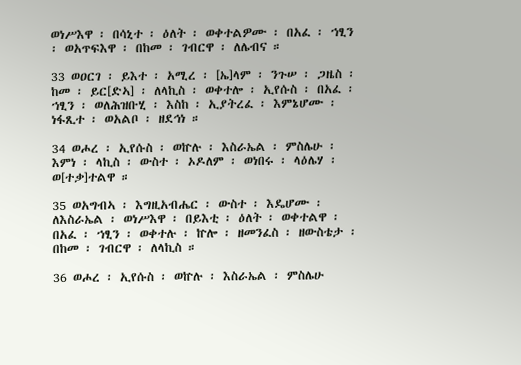ወነሥእዋ ፡ በሳኒተ ፡ ዕለት ፡ ወቀተልዎሙ ፡ በአፈ ፡ ኀፂን ፡ ወአጥፍእዋ ፡ በከመ ፡ ገብርዋ ፡ ለሌብና ።

33 ወዐርገ ፡ ይእተ ፡ አሚረ ፡ [ኤ]ላም ፡ ንጉሠ ፡ ጋዜስ ፡ ከመ ፡ ይር[ድኣ] ፡ ለላኪስ ፡ ወቀተሎ ፡ ኢየሱስ ፡ በአፈ ፡ ኀፂን ፡ ወለሕዝቡሂ ፡ እስከ ፡ ኢያትረፈ ፡ እምኔሆሙ ፡ ነፋጺተ ፡ ወአልቦ ፡ ዘደኅነ ።

34 ወሖረ ፡ ኢየሱስ ፡ ወኵሉ ፡ እስራኤል ፡ ምስሌሁ ፡ እምነ ፡ ላኪስ ፡ ውስተ ፡ ኦዶለም ፡ ወነበሩ ፡ ላዕሌሃ ፡ ወ[ተቃ]ተልዋ ።

35 ወአግብኣ ፡ እግዚአብሔር ፡ ውስተ ፡ እዴሆሙ ፡ ለእስራኤል ፡ ወነሥእዋ ፡ በይእቲ ፡ ዕለት ፡ ወቀተልዋ ፡ በአፈ ፡ ኀፂን ፡ ወቀተሉ ፡ ኵሎ ፡ ዘመንፈስ ፡ ዘውስቴታ ፡ በከመ ፡ ገብርዋ ፡ ለላኪስ ።

36 ወሖረ ፡ ኢየሱስ ፡ ወኵሉ ፡ እስራኤል ፡ ምስሌሁ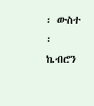፡ ውስተ ፡ ኬብሮን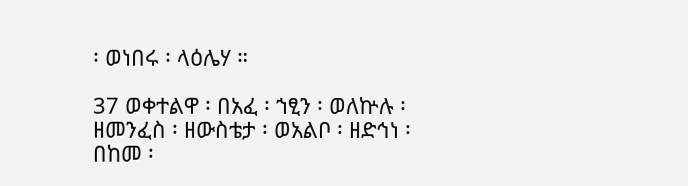፡ ወነበሩ ፡ ላዕሌሃ ።

37 ወቀተልዋ ፡ በአፈ ፡ ኀፂን ፡ ወለኵሉ ፡ ዘመንፈስ ፡ ዘውስቴታ ፡ ወአልቦ ፡ ዘድኅነ ፡ በከመ ፡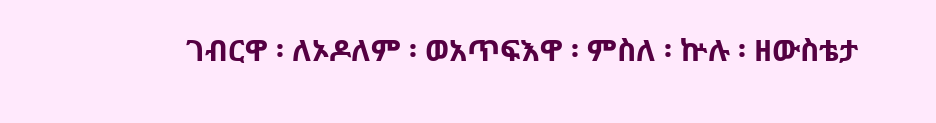ገብርዋ ፡ ለኦዶለም ፡ ወአጥፍእዋ ፡ ምስለ ፡ ኵሉ ፡ ዘውስቴታ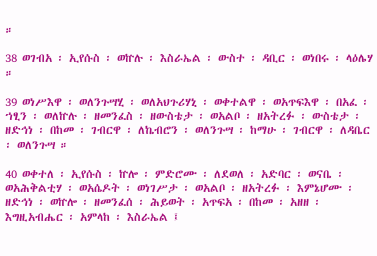።

38 ወገብአ ፡ ኢየሱስ ፡ ወኵሉ ፡ እስራኤል ፡ ውስተ ፡ ዳቢር ፡ ወነበሩ ፡ ላዕሌሃ ።

39 ወነሥእዋ ፡ ወለንጉሣሂ ፡ ወለአህጉሪሃኒ ፡ ወቀተልዋ ፡ ወአጥፍእዋ ፡ በአፈ ፡ ኀፂን ፡ ወለኵሉ ፡ ዘመንፈስ ፡ ዘውስቴታ ፡ ወአልቦ ፡ ዘአትረፉ ፡ ውስቴታ ፡ ዘድኅነ ፡ በከመ ፡ ገብርዋ ፡ ለኬብሮን ፡ ወለንጉሣ ፡ ከማሁ ፡ ገብርዋ ፡ ለዳቤር ፡ ወለንጉሣ ።

40 ወቀተለ ፡ ኢየሱስ ፡ ኵሎ ፡ ምድሮሙ ፡ ለደወለ ፡ አድባር ፡ ወናቤ ፡ ወአሕቅልቲሃ ፡ ወአሴዶት ፡ ወነገሥታ ፡ ወአልቦ ፡ ዘአትረፉ ፡ እምኔሆሙ ፡ ዘድኅነ ፡ ወኵሎ ፡ ዘመንፈሰ ፡ ሕይወት ፡ አጥፍአ ፡ በከመ ፡ አዘዘ ፡ እግዚአብሔር ፡ አምላከ ፡ እስራኤል ፤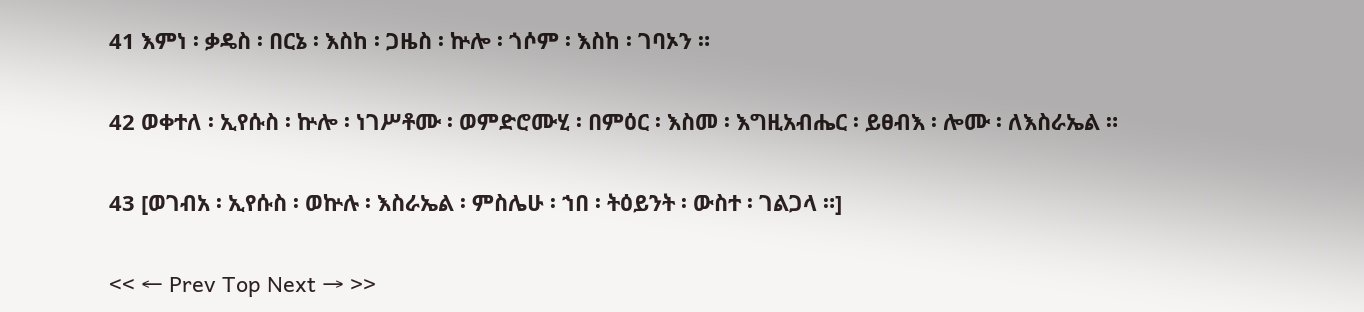41 እምነ ፡ ቃዴስ ፡ በርኔ ፡ እስከ ፡ ጋዜስ ፡ ኵሎ ፡ ጎሶም ፡ እስከ ፡ ገባኦን ።

42 ወቀተለ ፡ ኢየሱስ ፡ ኵሎ ፡ ነገሥቶሙ ፡ ወምድሮሙሂ ፡ በምዕር ፡ እስመ ፡ እግዚአብሔር ፡ ይፀብእ ፡ ሎሙ ፡ ለእስራኤል ።

43 [ወገብአ ፡ ኢየሱስ ፡ ወኵሉ ፡ እስራኤል ፡ ምስሌሁ ፡ ኀበ ፡ ትዕይንት ፡ ውስተ ፡ ገልጋላ ።]

<< ← Prev Top Next → >>